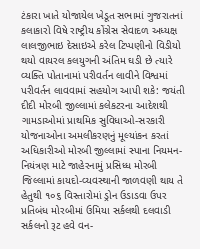ટંકારા ખાતે યોજાયેલ ખેડૂત સભામાં ગુજરાતનાં કલાકારો વિષે રાષ્ટ્રીય કોંગ્રેસ સેવાદળ અધ્યક્ષ લાલજીભાઇ દેસાઇએ કરેલ ટિપ્પણીનો વિડીયો થયો વાયરલ કલયુગની અંતિમ ઘડી છે ત્યારે વ્યક્તિ પોતાનામાં પરીવર્તન લાવીને વિશ્વમાં પરીવર્તન લાવવામાં સહયોગ આપી શકે: જયંતી દીદી મોરબી જીલ્લામાં કલેકટરના આદેશથી ગામડાઓમાં પ્રાથમિક સુવિધાઓ-સરકારી યોજનાઓના અમલીકરણનું મૂલ્યાંકન કરતાં અધિકારીઓ મોરબી જીલ્લામાં સ્પાના નિયમન-નિયંત્રણ માટે જાહેરનામું પ્રસિધ્ધ મોરબી જિલ્લામાં કાયદો-વ્યવસ્થાની જાળવણી થાય તે હેતુથી ૧૦૬ વિસ્તારોમાં ડ્રોન ઉડાડવા ઉપર પ્રતિબંધ મોરબીમાં ઉમિયા સર્કલથી દલવાડી સર્કલનો રૂટ હવે વન-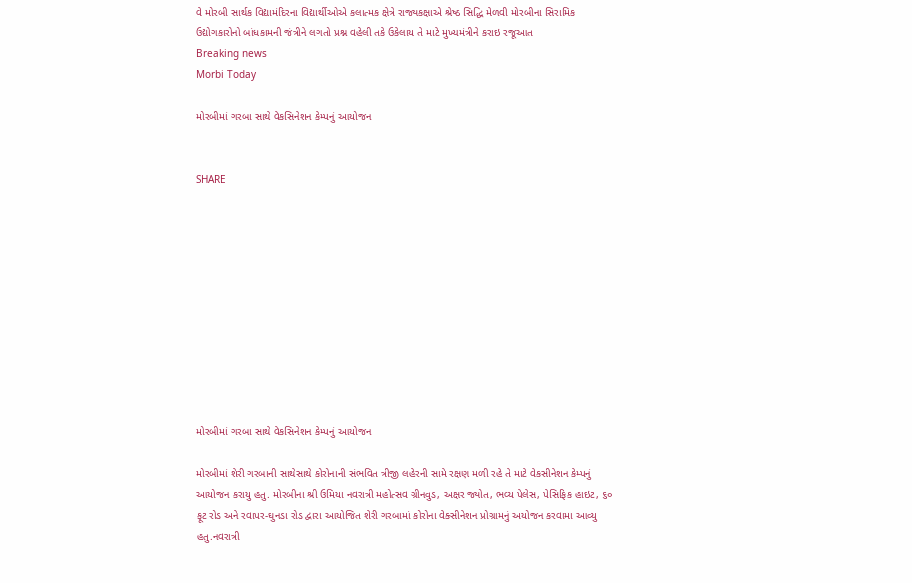વે મોરબી સાર્થક વિદ્યામંદિરના વિદ્યાર્થીઓએ કલાત્મક ક્ષેત્રે રાજ્યકક્ષાએ શ્રેષ્ઠ સિદ્ધિ મેળવી મોરબીના સિરામિક ઉદ્યોગકારોનો બાંધકામની જંત્રીને લગતો પ્રશ્ન વહેલી તકે ઉકેલાય તે માટે મુખ્યમંત્રીને કરાઇ રજૂઆત
Breaking news
Morbi Today

મોરબીમાં ગરબા સાથે વેકસિનેશન કેમ્પનું આયોજન


SHARE











મોરબીમાં ગરબા સાથે વેકસિનેશન કેમ્પનું આયોજન

મોરબીમાં શેરી ગરબાની સાથેસાથે કોરોનાની સંભવિત ત્રીજી લહેરની સામે રક્ષણ મળી રહે તે માટે વેકસીનેશન કેમ્પનું આયોજન કરાયુ હતુ. મોરબીના શ્રી ઉમિયા નવરાત્રી મહોત્સવ ગ્રીનવુડ, અક્ષર જ્યોત, ભવ્ય પેલેસ, પેસિફિક હાઇટ, ૬૦ ફૂટ રોડ અને રવાપર-ઘુનડા રોડ દ્વારા આયોજિત શેરી ગરબામાં કોરોના વેક્સીનેશન પ્રોગ્રામનું અયોજન કરવામા આવ્યુ હતુ.નવરાત્રી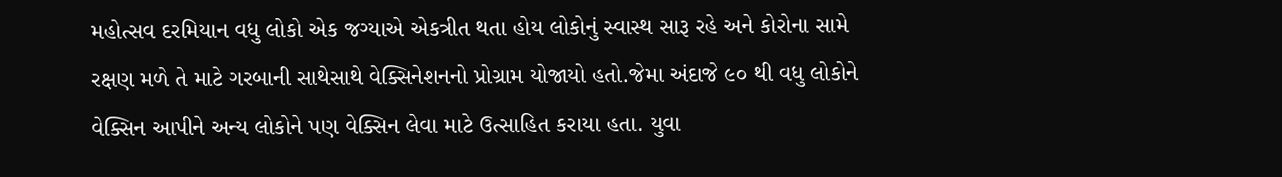મહોત્સવ દરમિયાન વધુ લોકો એક જગ્યાએ એકત્રીત થતા હોય લોકોનું સ્વાસ્થ સારૂ રહે અને કોરોના સામે રક્ષણ મળે તે માટે ગરબાની સાથેસાથે વેક્સિનેશનનો પ્રોગ્રામ યોજાયો હતો.જેમા અંદાજે ૯૦ થી વધુ લોકોને વેક્સિન આપીને અન્ય લોકોને પણ વેક્સિન લેવા માટે ઉત્સાહિત કરાયા હતા. યુવા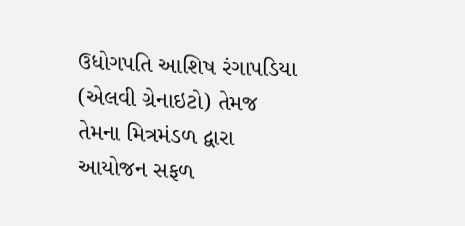ઉધોગપતિ આશિષ રંગાપડિયા (એલવી ગ્રેનાઇટો) તેમજ તેમના મિત્રમંડળ દ્વારા આયોજન સફળ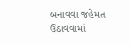બનાવવા જહેમત ઉઠાવવામાં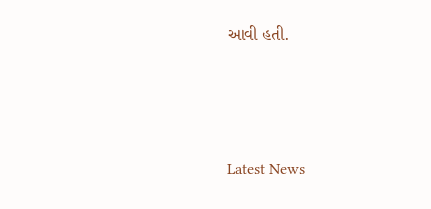આવી હતી.






Latest News